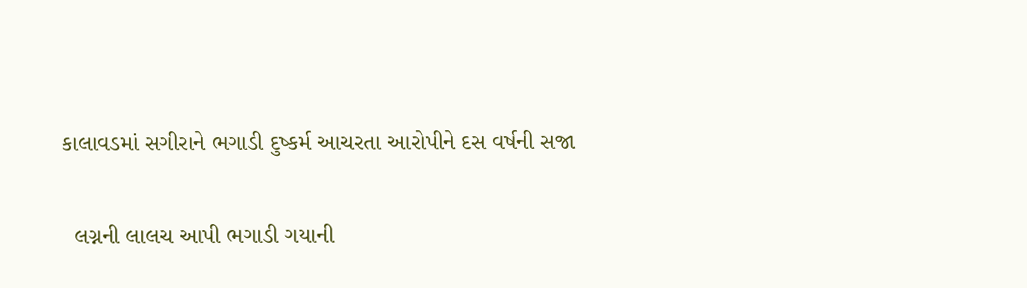કાલાવડમાં સગીરાને ભગાડી દુષ્કર્મ આચરતા આરોપીને દસ વર્ષની સજા

  લગ્નની લાલચ આપી ભગાડી ગયાની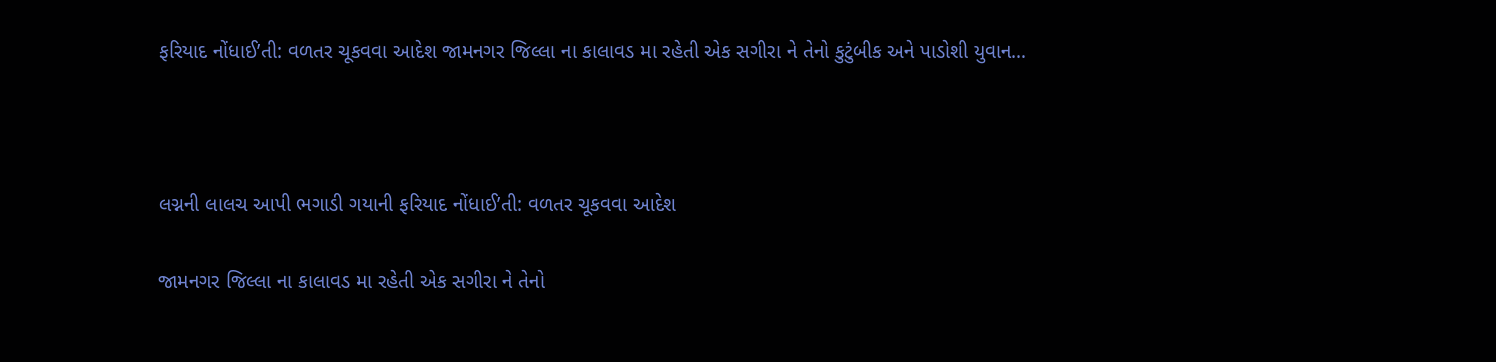ફરિયાદ નોંધાઈ’તી: વળતર ચૂકવવા આદેશ જામનગર જિલ્લા ના કાલાવડ મા રહેતી એક સગીરા ને તેનો કુટુંબીક અને પાડોશી યુવાન…



લગ્નની લાલચ આપી ભગાડી ગયાની ફરિયાદ નોંધાઈ’તી: વળતર ચૂકવવા આદેશ

જામનગર જિલ્લા ના કાલાવડ મા રહેતી એક સગીરા ને તેનો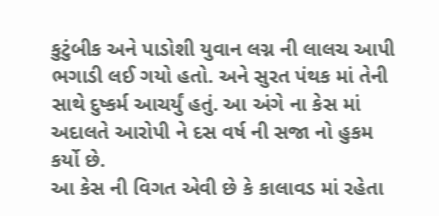કુટુંબીક અને પાડોશી યુવાન લગ્ન ની લાલચ આપી ભગાડી લઈ ગયો હતો. અને સુરત પંથક માં તેની સાથે દુષ્કર્મ આચર્યું હતું. આ અંગે ના કેસ માં અદાલતે આરોપી ને દસ વર્ષ ની સજા નો હુકમ કર્યો છે.
આ કેસ ની વિગત એવી છે કે કાલાવડ માં રહેતા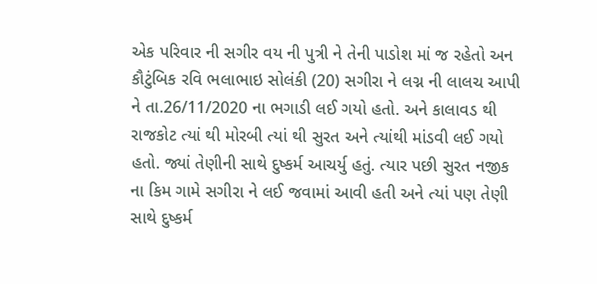એક પરિવાર ની સગીર વય ની પુત્રી ને તેની પાડોશ માં જ રહેતો અન કૌટુંબિક રવિ ભલાભાઇ સોલંકી (20) સગીરા ને લગ્ન ની લાલચ આપી ને તા.26/11/2020 ના ભગાડી લઈ ગયો હતો. અને કાલાવડ થી રાજકોટ ત્યાં થી મોરબી ત્યાં થી સુરત અને ત્યાંથી માંડવી લઈ ગયો હતો. જ્યાં તેણીની સાથે દુષ્કર્મ આચર્યુ હતું. ત્યાર પછી સુરત નજીક ના કિમ ગામે સગીરા ને લઈ જવામાં આવી હતી અને ત્યાં પણ તેણી સાથે દુષ્કર્મ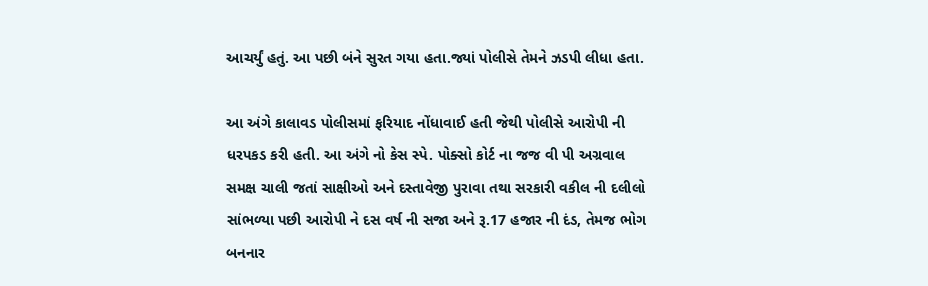આચર્યું હતું. આ પછી બંને સુરત ગયા હતા.જ્યાં પોલીસે તેમને ઝડપી લીધા હતા.

આ અંગે કાલાવડ પોલીસમાં ફરિયાદ નોંધાવાઈ હતી જેથી પોલીસે આરોપી ની ધરપકડ કરી હતી. આ અંગે નો કેસ સ્પે. પોક્સો કોર્ટ ના જજ વી પી અગ્રવાલ સમક્ષ ચાલી જતાં સાક્ષીઓ અને દસ્તાવેજી પુરાવા તથા સરકારી વકીલ ની દલીલો સાંભળ્યા પછી આરોપી ને દસ વર્ષ ની સજા અને રૂ.17 હજાર ની દંડ, તેમજ ભોગ બનનાર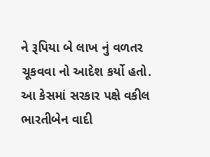ને રૂપિયા બે લાખ નું વળતર ચૂકવવા નો આદેશ કર્યો હતો. આ કેસમાં સરકાર પક્ષે વકીલ ભારતીબેન વાદી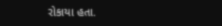રોકાયા હતા.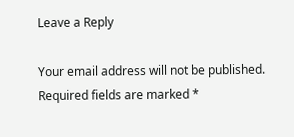Leave a Reply

Your email address will not be published. Required fields are marked *